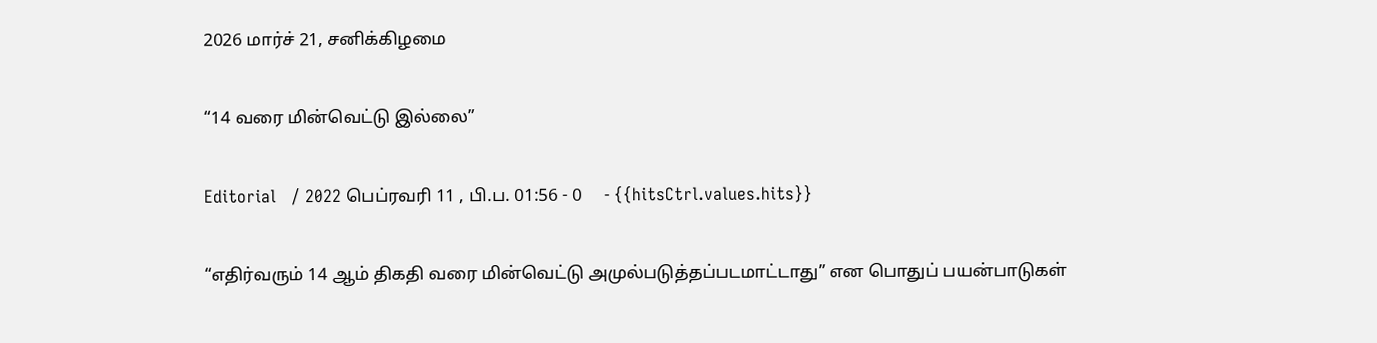2026 மார்ச் 21, சனிக்கிழமை

“14 வரை மின்வெட்டு இல்லை”

Editorial   / 2022 பெப்ரவரி 11 , பி.ப. 01:56 - 0     - {{hitsCtrl.values.hits}}

“எதிர்வரும் 14 ஆம் திகதி வரை மின்வெட்டு அமுல்படுத்தப்படமாட்டாது” என பொதுப் பயன்பாடுகள்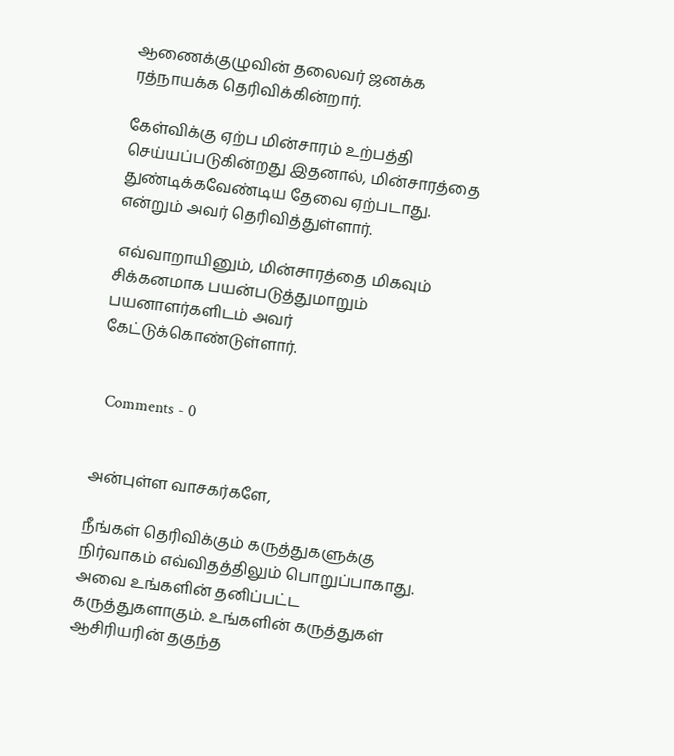ஆணைக்குழுவின் தலைவர் ஜனக்க ரத்நாயக்க தெரிவிக்கின்றார்.

கேள்விக்கு ஏற்ப மின்சாரம் உற்பத்தி செய்யப்படுகின்றது இதனால், மின்சாரத்தை துண்டிக்கவேண்டிய தேவை ஏற்படாது. என்றும் அவர் தெரிவித்துள்ளார்.

 எவ்வாறாயினும், மின்சாரத்தை மிகவும் சிக்கனமாக பயன்படுத்துமாறும் பயனாளர்களிடம் அவர் கேட்டுக்கொண்டுள்ளார்.


  Comments - 0


அன்புள்ள வாசகர்களே,

நீங்கள் தெரிவிக்கும் கருத்துகளுக்கு நிர்வாகம் எவ்விதத்திலும் பொறுப்பாகாது. அவை உங்களின் தனிப்பட்ட கருத்துகளாகும். உங்களின் கருத்துகள் ஆசிரியரின் தகுந்த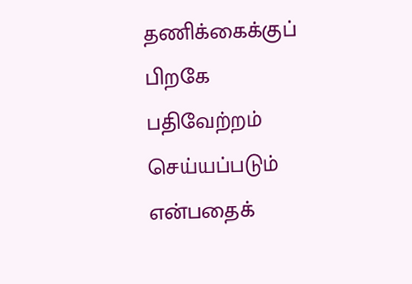தணிக்கைக்குப் பிறகே பதிவேற்றம் செய்யப்படும் என்பதைக்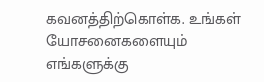கவனத்திற்கொள்க. உங்கள் யோசனைகளையும் எங்களுக்கு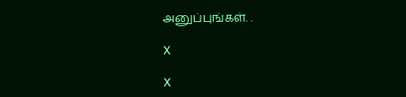அனுப்புங்கள். .

X

X